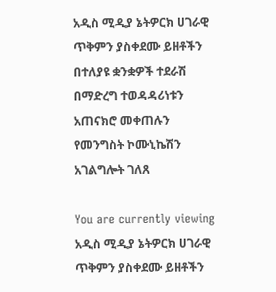አዲስ ሚዲያ ኔትዎርክ ሀገራዊ ጥቅምን ያስቀደሙ ይዘቶችን በተለያዩ ቋንቋዎች ተደራሽ በማድረግ ተወዳዳሪነቱን አጠናክሮ መቀጠሉን የመንግስት ኮሙኒኬሽን አገልግሎት ገለጸ

You are currently viewing አዲስ ሚዲያ ኔትዎርክ ሀገራዊ ጥቅምን ያስቀደሙ ይዘቶችን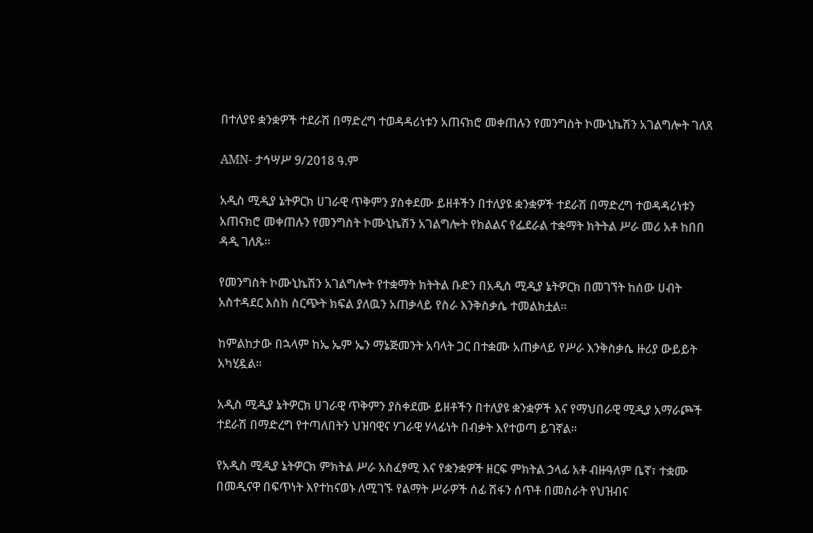በተለያዩ ቋንቋዎች ተደራሽ በማድረግ ተወዳዳሪነቱን አጠናክሮ መቀጠሉን የመንግስት ኮሙኒኬሽን አገልግሎት ገለጸ

AMN- ታኅሣሥ 9/2018 ዓ.ም

አዲስ ሚዲያ ኔትዎርክ ሀገራዊ ጥቅምን ያስቀደሙ ይዘቶችን በተለያዩ ቋንቋዎች ተደራሽ በማድረግ ተወዳዳሪነቱን አጠናክሮ መቀጠሉን የመንግስት ኮሙኒኬሽን አገልግሎት የክልልና የፌደራል ተቋማት ክትትል ሥራ መሪ አቶ ከበበ ዳዲ ገለጹ፡፡

የመንግስት ኮሙኒኬሽን አገልግሎት የተቋማት ክትትል ቡድን በአዲስ ሚዲያ ኔትዎርክ በመገኘት ከሰው ሀብት አስተዳደር እስከ ስርጭት ክፍል ያለዉን አጠቃላይ የስራ እንቅስቃሴ ተመልክቷል፡፡

ከምልከታው በኋላም ከኤ ኤም ኤን ማኔጅመንት አባላት ጋር በተቋሙ አጠቃላይ የሥራ እንቅስቃሴ ዙሪያ ውይይት አካሂዷል፡፡

አዲስ ሚዲያ ኔትዎርክ ሀገራዊ ጥቅምን ያስቀደሙ ይዘቶችን በተለያዩ ቋንቋዎች እና የማህበራዊ ሚዲያ አማራጮች ተደራሽ በማድረግ የተጣለበትን ህዝባዊና ሃገራዊ ሃላፊነት በብቃት እየተወጣ ይገኛል።

የአዲስ ሚዲያ ኔትዎርክ ምክትል ሥራ አስፈፃሚ እና የቋንቋዎች ዘርፍ ምክትል ኃላፊ አቶ ብዙዓለም ቤኛ፣ ተቋሙ በመዲናዋ በፍጥነት እየተከናወኑ ለሚገኙ የልማት ሥራዎች ሰፊ ሽፋን ሰጥቶ በመስራት የህዝብና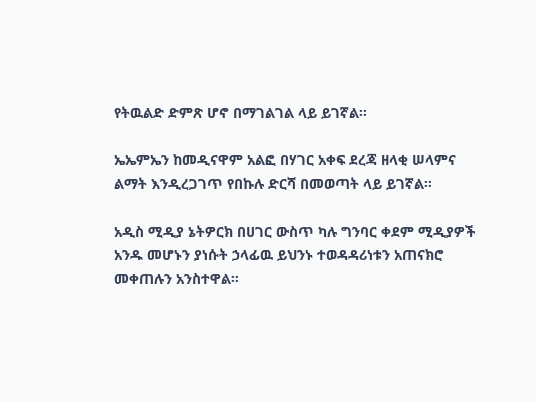የትዉልድ ድምጽ ሆኖ በማገልገል ላይ ይገኛል፡፡

ኤኤምኤን ከመዲናዋም አልፎ በሃገር አቀፍ ደረጃ ዘላቂ ሠላምና ልማት እንዲረጋገጥ የበኩሉ ድርሻ በመወጣት ላይ ይገኛል።

አዲስ ሚዲያ ኔትዎርክ በሀገር ውስጥ ካሉ ግንባር ቀደም ሚዲያዎች አንዱ መሆኑን ያነሱት ኃላፊዉ ይህንኑ ተወዳዳሪነቱን አጠናክሮ መቀጠሉን አንስተዋል።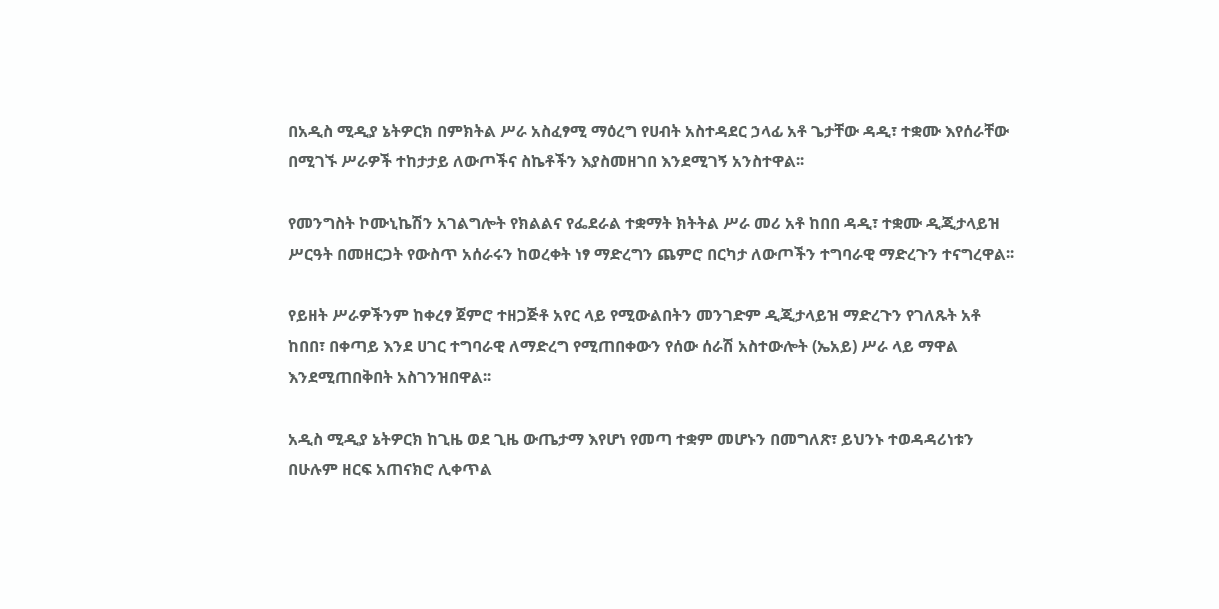በአዲስ ሚዲያ ኔትዎርክ በምክትል ሥራ አስፈፃሚ ማዕረግ የሀብት አስተዳደር ኃላፊ አቶ ጌታቸው ዳዲ፣ ተቋሙ እየሰራቸው በሚገኙ ሥራዎች ተከታታይ ለውጦችና ስኬቶችን እያስመዘገበ እንደሚገኝ አንስተዋል፡፡

የመንግስት ኮሙኒኬሽን አገልግሎት የክልልና የፌደራል ተቋማት ክትትል ሥራ መሪ አቶ ከበበ ዳዲ፣ ተቋሙ ዲጂታላይዝ ሥርዓት በመዘርጋት የውስጥ አሰራሩን ከወረቀት ነፃ ማድረግን ጨምሮ በርካታ ለውጦችን ተግባራዊ ማድረጉን ተናግረዋል፡፡

የይዘት ሥራዎችንም ከቀረፃ ጀምሮ ተዘጋጅቶ አየር ላይ የሚውልበትን መንገድም ዲጂታላይዝ ማድረጉን የገለጹት አቶ ከበበ፣ በቀጣይ እንደ ሀገር ተግባራዊ ለማድረግ የሚጠበቀውን የሰው ሰራሽ አስተውሎት (ኤአይ) ሥራ ላይ ማዋል እንደሚጠበቅበት አስገንዝበዋል፡፡

አዲስ ሚዲያ ኔትዎርክ ከጊዜ ወደ ጊዜ ውጤታማ እየሆነ የመጣ ተቋም መሆኑን በመግለጽ፣ ይህንኑ ተወዳዳሪነቱን በሁሉም ዘርፍ አጠናክሮ ሊቀጥል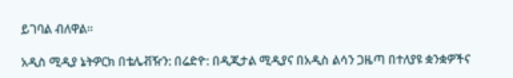ይገባል ብለዋል።

አዲስ ሚዲያ ኔትዎርክ በቴሌቭዥን: በሬድዮ: በዲጂታል ሚዲያና በአዲስ ልሳን ጋዜጣ በተለያዩ ቋንቋዎችና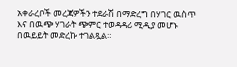አቀራረቦች መረጃዎችን ተደራሽ በማድረግ በሃገር ዉስጥ እና በዉጭ ሃገራት ጭምር ተወዳዳሪ ሚዲያ መሆኑ በዉይይት መድረኩ ተገልጿል።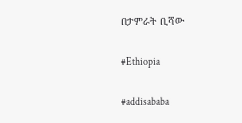በታምራት ቢሻው

#Ethiopia

#addisababa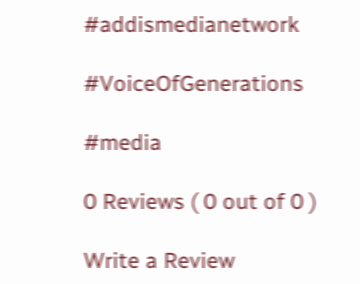#addismedianetwork

#VoiceOfGenerations

#media

0 Reviews ( 0 out of 0 )

Write a Review